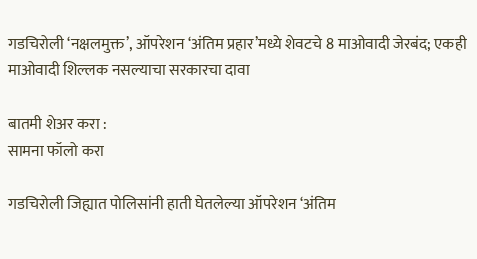गडचिरोली ‘नक्षलमुक्त’, ऑपरेशन ‘अंतिम प्रहार’मध्ये शेवटचे 8 माओवादी जेरबंद; एकही माओवादी शिल्लक नसल्याचा सरकारचा दावा

बातमी शेअर करा :
सामना फॉलो करा

गडचिरोली जिह्यात पोलिसांनी हाती घेतलेल्या ऑपरेशन ‘अंतिम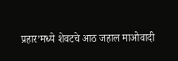प्रहार’मध्ये शेवटचे आठ जहाल माओवादी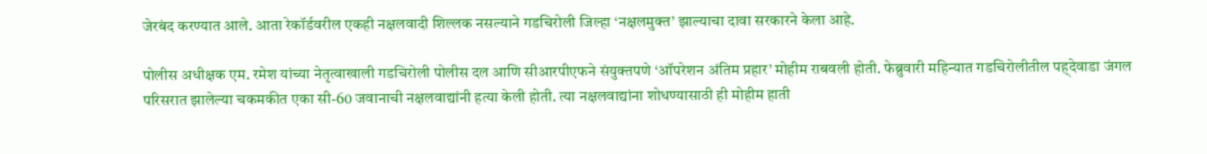जेरबंद करण्यात आले. आता रेकॉर्डवरील एकही नक्षलवादी शिल्लक नसल्याने गडचिरोली जिल्हा ‘नक्षलमुक्त’ झाल्याचा दावा सरकारने केला आहे.

पोलीस अधीक्षक एम. रमेश यांच्या नेतृत्वाखाली गडचिरोली पोलीस दल आणि सीआरपीएफने संयुक्तपणे ‘ऑपरेशन अंतिम प्रहार’ मोहीम राबवली होती. फेब्रुवारी महिन्यात गडचिरोलीतील पह्देवाडा जंगल परिसरात झालेल्या चकमकीत एका सी-60 जवानाची नक्षलवाद्यांनी हत्या केली होती. त्या नक्षलवाद्यांना शोधण्यासाठी ही मोहीम हाती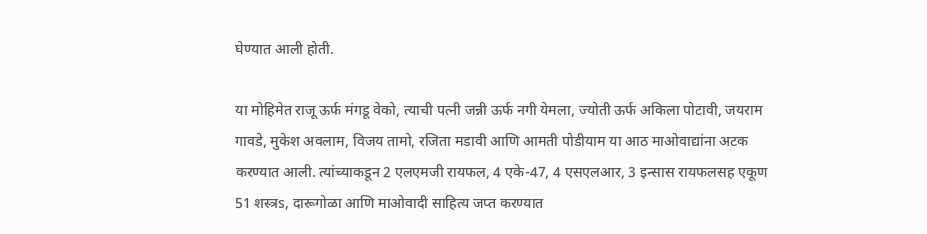घेण्यात आली होती.

या मोहिमेत राजू ऊर्फ मंगडू वेको, त्याची पत्नी जन्नी ऊर्फ नगी येमला, ज्योती ऊर्फ अकिला पोटावी, जयराम गावडे, मुकेश अवलाम, विजय तामो, रजिता मडावी आणि आमती पोडीयाम या आठ माओवाद्यांना अटक करण्यात आली. त्यांच्याकडून 2 एलएमजी रायफल, 4 एके-47, 4 एसएलआर, 3 इन्सास रायफलसह एकूण 51 शस्त्रs, दारूगोळा आणि माओवादी साहित्य जप्त करण्यात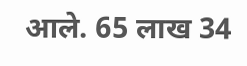आले. 65 लाख 34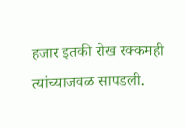हजार इतकी रोख रक्कमही त्यांच्याजवळ सापडली.